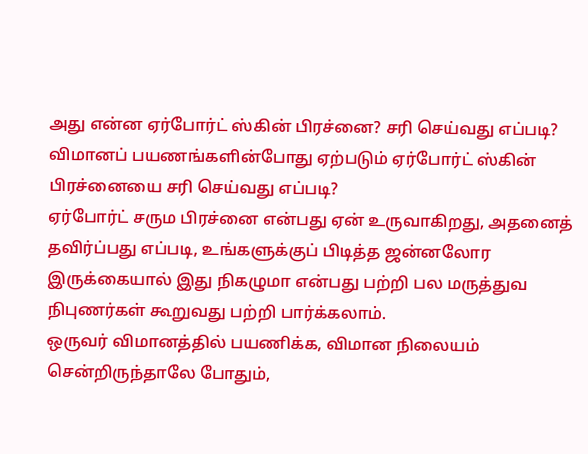அது என்ன ஏர்போர்ட் ஸ்கின் பிரச்னை? சரி செய்வது எப்படி?
விமானப் பயணங்களின்போது ஏற்படும் ஏர்போர்ட் ஸ்கின் பிரச்னையை சரி செய்வது எப்படி?
ஏர்போர்ட் சரும பிரச்னை என்பது ஏன் உருவாகிறது, அதனைத் தவிர்ப்பது எப்படி, உங்களுக்குப் பிடித்த ஜன்னலோர இருக்கையால் இது நிகழுமா என்பது பற்றி பல மருத்துவ நிபுணர்கள் கூறுவது பற்றி பார்க்கலாம்.
ஒருவர் விமானத்தில் பயணிக்க, விமான நிலையம் சென்றிருந்தாலே போதும்,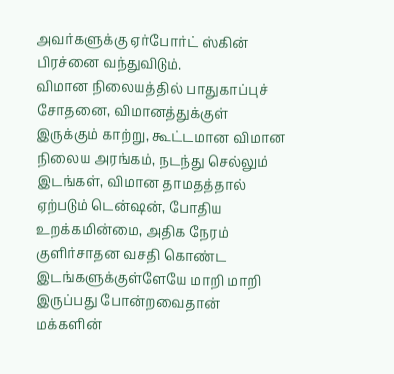அவர்களுக்கு ஏர்போர்ட் ஸ்கின் பிரச்னை வந்துவிடும்.
விமான நிலையத்தில் பாதுகாப்புச் சோதனை, விமானத்துக்குள் இருக்கும் காற்று, கூட்டமான விமான நிலைய அரங்கம், நடந்து செல்லும் இடங்கள், விமான தாமதத்தால் ஏற்படும் டென்ஷன், போதிய உறக்கமின்மை, அதிக நேரம் குளிர்சாதன வசதி கொண்ட இடங்களுக்குள்ளேயே மாறி மாறி இருப்பது போன்றவைதான் மக்களின்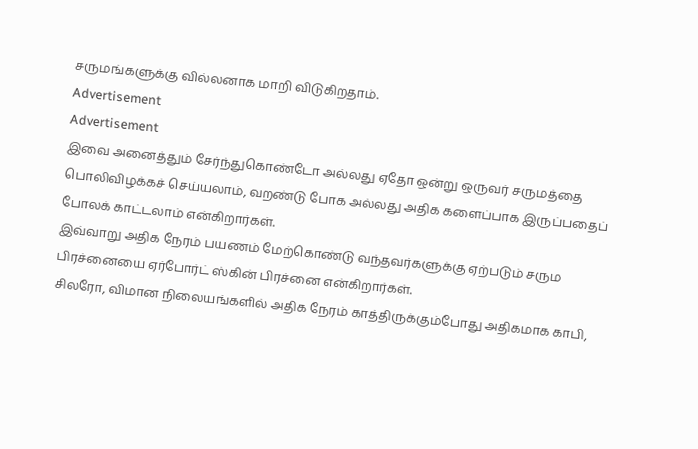சருமங்களுக்கு வில்லனாக மாறி விடுகிறதாம்.
Advertisement
Advertisement
இவை அனைத்தும் சேர்ந்துகொண்டோ அல்லது ஏதோ ஒன்று ஒருவர் சருமத்தை பொலிவிழக்கச் செய்யலாம், வறண்டு போக அல்லது அதிக களைப்பாக இருப்பதைப் போலக் காட்டலாம் என்கிறார்கள்.
இவ்வாறு அதிக நேரம் பயணம் மேற்கொண்டு வந்தவர்களுக்கு ஏற்படும் சரும பிரச்னையை ஏர்போர்ட் ஸ்கின் பிரச்னை என்கிறார்கள்.
சிலரோ, விமான நிலையங்களில் அதிக நேரம் காத்திருக்கும்போது அதிகமாக காபி,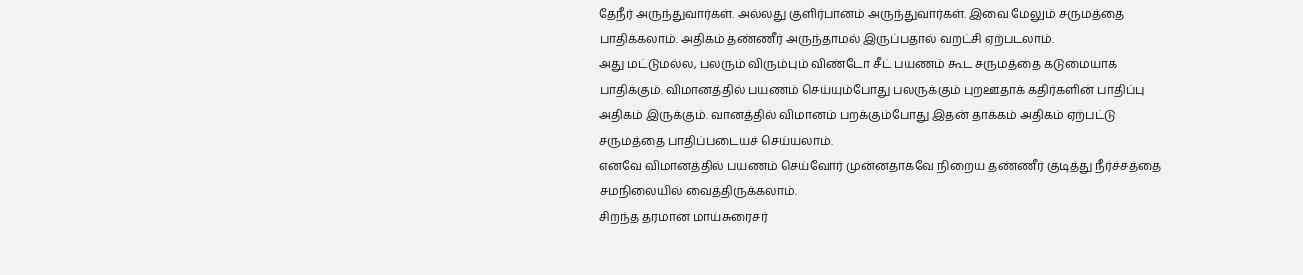தேநீர் அருந்துவார்கள். அல்லது குளிர்பானம் அருந்துவார்கள். இவை மேலும் சருமத்தை பாதிக்கலாம். அதிகம் தண்ணீர் அருந்தாமல் இருப்பதால் வறட்சி ஏற்படலாம்.
அது மட்டுமல்ல, பலரும் விரும்பும் விண்டோ சீட் பயணம் கூட சருமத்தை கடுமையாக பாதிக்கும். விமானத்தில் பயணம் செய்யும்போது பலருக்கும் புறஊதாக் கதிர்களின் பாதிப்பு அதிகம் இருக்கும். வானத்தில் விமானம் பறக்கும்போது இதன் தாக்கம் அதிகம் ஏற்பட்டு சருமத்தை பாதிப்படையச் செய்யலாம்.
எனவே விமானத்தில் பயணம் செய்வோர் முன்னதாகவே நிறைய தண்ணீர் குடித்து நீர்ச்சத்தை சமநிலையில் வைத்திருக்கலாம்.
சிறந்த தரமான மாய்சுரைசர்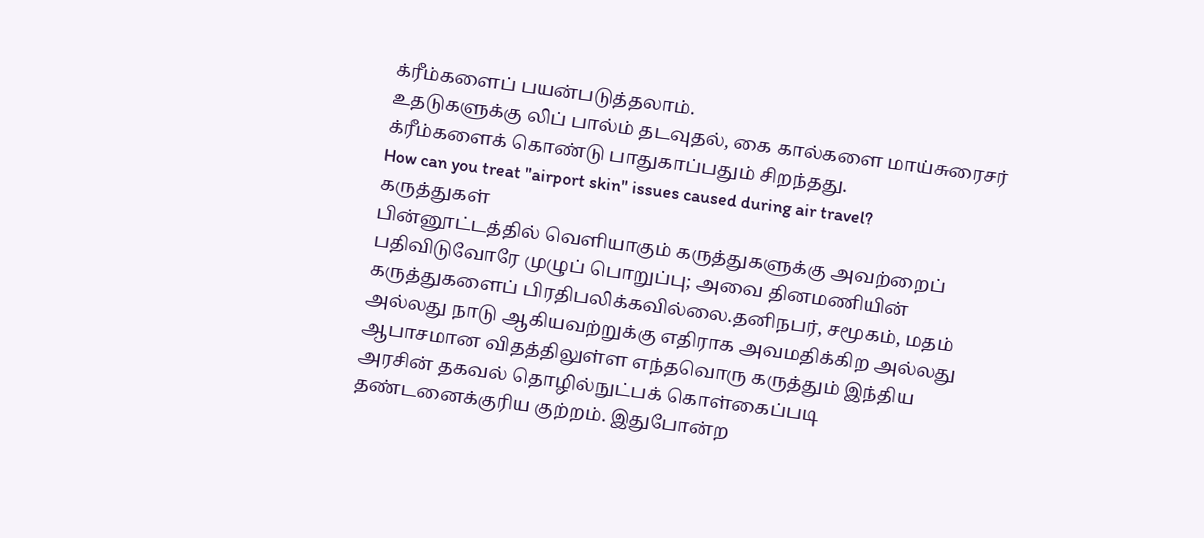க்ரீம்களைப் பயன்படுத்தலாம்.
உதடுகளுக்கு லிப் பால்ம் தடவுதல், கை கால்களை மாய்சுரைசர் க்ரீம்களைக் கொண்டு பாதுகாப்பதும் சிறந்தது.
How can you treat "airport skin" issues caused during air travel?
கருத்துகள்
பின்னூட்டத்தில் வெளியாகும் கருத்துகளுக்கு அவற்றைப் பதிவிடுவோரே முழுப் பொறுப்பு; அவை தினமணியின் கருத்துகளைப் பிரதிபலிக்கவில்லை.தனிநபர், சமூகம், மதம் அல்லது நாடு ஆகியவற்றுக்கு எதிராக அவமதிக்கிற அல்லது ஆபாசமான விதத்திலுள்ள எந்தவொரு கருத்தும் இந்திய அரசின் தகவல் தொழில்நுட்பக் கொள்கைப்படி தண்டனைக்குரிய குற்றம். இதுபோன்ற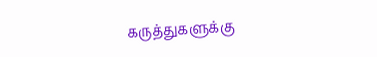கருத்துகளுக்கு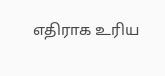எதிராக உரிய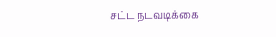சட்ட நடவடிக்கை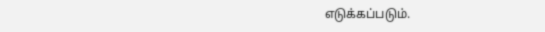எடுக்கப்படும்.